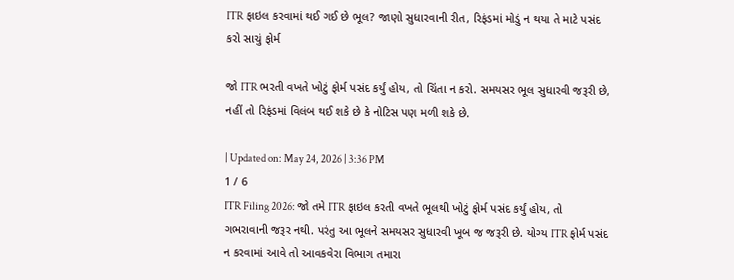ITR ફાઇલ કરવામાં થઈ ગઈ છે ભૂલ? જાણો સુધારવાની રીત, રિફંડમાં મોડું ન થયા તે માટે પસંદ કરો સાચું ફોર્મ

જો ITR ભરતી વખતે ખોટું ફોર્મ પસંદ કર્યું હોય, તો ચિંતા ન કરો. સમયસર ભૂલ સુધારવી જરૂરી છે, નહીં તો રિફંડમાં વિલંબ થઈ શકે છે કે નોટિસ પણ મળી શકે છે.

| Updated on: May 24, 2026 | 3:36 PM
1 / 6
ITR Filing 2026: જો તમે ITR ફાઇલ કરતી વખતે ભૂલથી ખોટું ફોર્મ પસંદ કર્યું હોય, તો ગભરાવાની જરૂર નથી. પરંતુ આ ભૂલને સમયસર સુધારવી ખૂબ જ જરૂરી છે. યોગ્ય ITR ફોર્મ પસંદ ન કરવામાં આવે તો આવકવેરા વિભાગ તમારા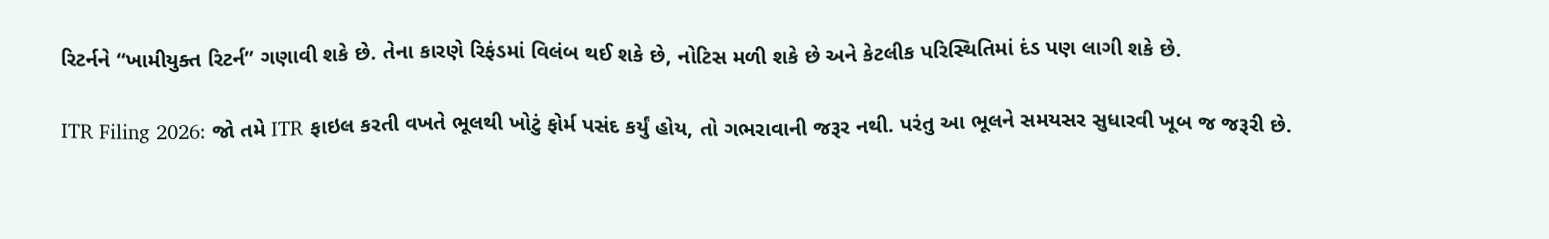રિટર્નને “ખામીયુક્ત રિટર્ન” ગણાવી શકે છે. તેના કારણે રિફંડમાં વિલંબ થઈ શકે છે, નોટિસ મળી શકે છે અને કેટલીક પરિસ્થિતિમાં દંડ પણ લાગી શકે છે.

ITR Filing 2026: જો તમે ITR ફાઇલ કરતી વખતે ભૂલથી ખોટું ફોર્મ પસંદ કર્યું હોય, તો ગભરાવાની જરૂર નથી. પરંતુ આ ભૂલને સમયસર સુધારવી ખૂબ જ જરૂરી છે.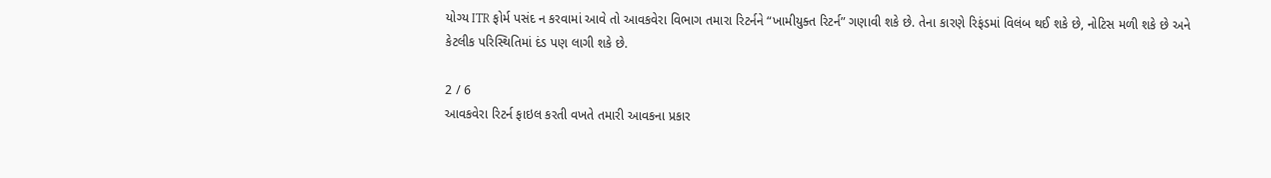યોગ્ય ITR ફોર્મ પસંદ ન કરવામાં આવે તો આવકવેરા વિભાગ તમારા રિટર્નને “ખામીયુક્ત રિટર્ન” ગણાવી શકે છે. તેના કારણે રિફંડમાં વિલંબ થઈ શકે છે, નોટિસ મળી શકે છે અને કેટલીક પરિસ્થિતિમાં દંડ પણ લાગી શકે છે.

2 / 6
આવકવેરા રિટર્ન ફાઇલ કરતી વખતે તમારી આવકના પ્રકાર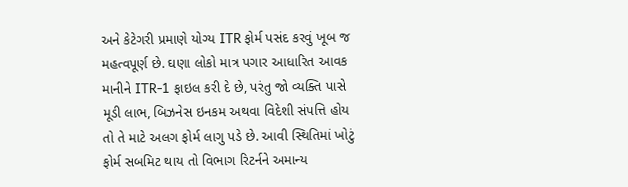અને કેટેગરી પ્રમાણે યોગ્ય ITR ફોર્મ પસંદ કરવું ખૂબ જ મહત્વપૂર્ણ છે. ઘણા લોકો માત્ર પગાર આધારિત આવક માનીને ITR-1 ફાઇલ કરી દે છે, પરંતુ જો વ્યક્તિ પાસે મૂડી લાભ, બિઝનેસ ઇનકમ અથવા વિદેશી સંપત્તિ હોય તો તે માટે અલગ ફોર્મ લાગુ પડે છે. આવી સ્થિતિમાં ખોટું ફોર્મ સબમિટ થાય તો વિભાગ રિટર્નને અમાન્ય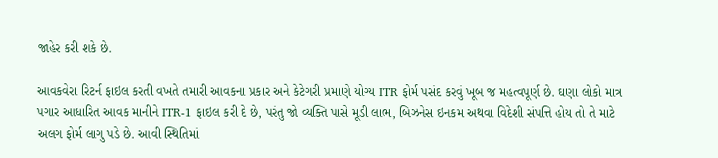જાહેર કરી શકે છે.

આવકવેરા રિટર્ન ફાઇલ કરતી વખતે તમારી આવકના પ્રકાર અને કેટેગરી પ્રમાણે યોગ્ય ITR ફોર્મ પસંદ કરવું ખૂબ જ મહત્વપૂર્ણ છે. ઘણા લોકો માત્ર પગાર આધારિત આવક માનીને ITR-1 ફાઇલ કરી દે છે, પરંતુ જો વ્યક્તિ પાસે મૂડી લાભ, બિઝનેસ ઇનકમ અથવા વિદેશી સંપત્તિ હોય તો તે માટે અલગ ફોર્મ લાગુ પડે છે. આવી સ્થિતિમાં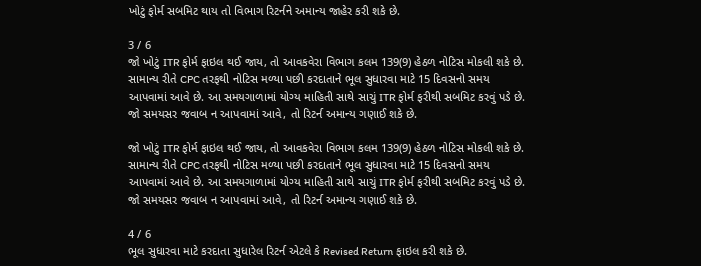ખોટું ફોર્મ સબમિટ થાય તો વિભાગ રિટર્નને અમાન્ય જાહેર કરી શકે છે.

3 / 6
જો ખોટું ITR ફોર્મ ફાઇલ થઈ જાય, તો આવકવેરા વિભાગ કલમ 139(9) હેઠળ નોટિસ મોકલી શકે છે. સામાન્ય રીતે CPC તરફથી નોટિસ મળ્યા પછી કરદાતાને ભૂલ સુધારવા માટે 15 દિવસનો સમય આપવામાં આવે છે. આ સમયગાળામાં યોગ્ય માહિતી સાથે સાચું ITR ફોર્મ ફરીથી સબમિટ કરવું પડે છે. જો સમયસર જવાબ ન આપવામાં આવે, તો રિટર્ન અમાન્ય ગણાઈ શકે છે.

જો ખોટું ITR ફોર્મ ફાઇલ થઈ જાય, તો આવકવેરા વિભાગ કલમ 139(9) હેઠળ નોટિસ મોકલી શકે છે. સામાન્ય રીતે CPC તરફથી નોટિસ મળ્યા પછી કરદાતાને ભૂલ સુધારવા માટે 15 દિવસનો સમય આપવામાં આવે છે. આ સમયગાળામાં યોગ્ય માહિતી સાથે સાચું ITR ફોર્મ ફરીથી સબમિટ કરવું પડે છે. જો સમયસર જવાબ ન આપવામાં આવે, તો રિટર્ન અમાન્ય ગણાઈ શકે છે.

4 / 6
ભૂલ સુધારવા માટે કરદાતા સુધારેલ રિટર્ન એટલે કે Revised Return ફાઇલ કરી શકે છે.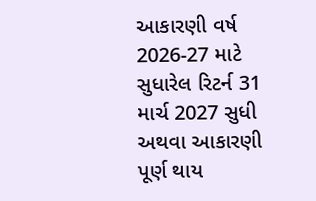આકારણી વર્ષ 2026-27 માટે સુધારેલ રિટર્ન 31 માર્ચ 2027 સુધી અથવા આકારણી પૂર્ણ થાય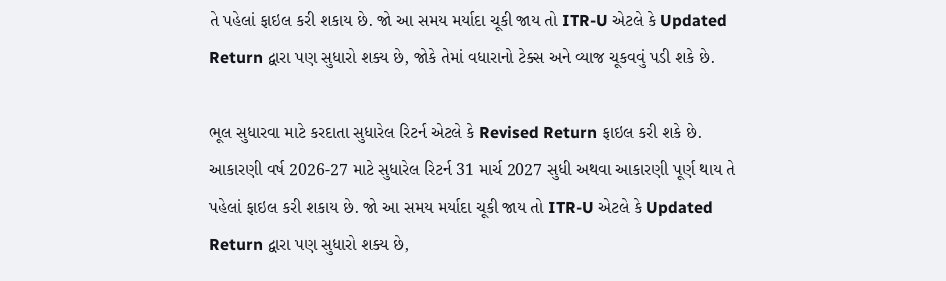તે પહેલાં ફાઇલ કરી શકાય છે. જો આ સમય મર્યાદા ચૂકી જાય તો ITR-U એટલે કે Updated Return દ્વારા પણ સુધારો શક્ય છે, જોકે તેમાં વધારાનો ટેક્સ અને વ્યાજ ચૂકવવું પડી શકે છે.

ભૂલ સુધારવા માટે કરદાતા સુધારેલ રિટર્ન એટલે કે Revised Return ફાઇલ કરી શકે છે. આકારણી વર્ષ 2026-27 માટે સુધારેલ રિટર્ન 31 માર્ચ 2027 સુધી અથવા આકારણી પૂર્ણ થાય તે પહેલાં ફાઇલ કરી શકાય છે. જો આ સમય મર્યાદા ચૂકી જાય તો ITR-U એટલે કે Updated Return દ્વારા પણ સુધારો શક્ય છે,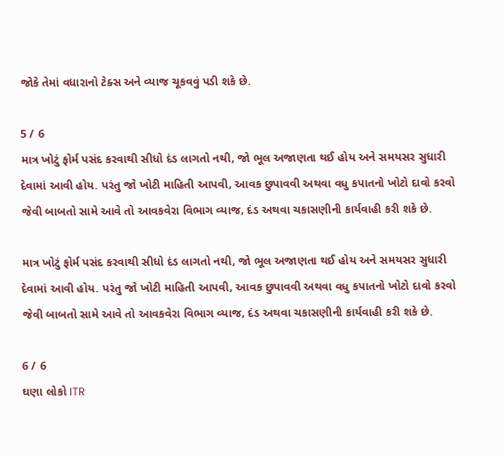જોકે તેમાં વધારાનો ટેક્સ અને વ્યાજ ચૂકવવું પડી શકે છે.

5 / 6
માત્ર ખોટું ફોર્મ પસંદ કરવાથી સીધો દંડ લાગતો નથી, જો ભૂલ અજાણતા થઈ હોય અને સમયસર સુધારી દેવામાં આવી હોય. પરંતુ જો ખોટી માહિતી આપવી, આવક છુપાવવી અથવા વધુ કપાતનો ખોટો દાવો કરવો જેવી બાબતો સામે આવે તો આવકવેરા વિભાગ વ્યાજ, દંડ અથવા ચકાસણીની કાર્યવાહી કરી શકે છે.

માત્ર ખોટું ફોર્મ પસંદ કરવાથી સીધો દંડ લાગતો નથી, જો ભૂલ અજાણતા થઈ હોય અને સમયસર સુધારી દેવામાં આવી હોય. પરંતુ જો ખોટી માહિતી આપવી, આવક છુપાવવી અથવા વધુ કપાતનો ખોટો દાવો કરવો જેવી બાબતો સામે આવે તો આવકવેરા વિભાગ વ્યાજ, દંડ અથવા ચકાસણીની કાર્યવાહી કરી શકે છે.

6 / 6
ઘણા લોકો ITR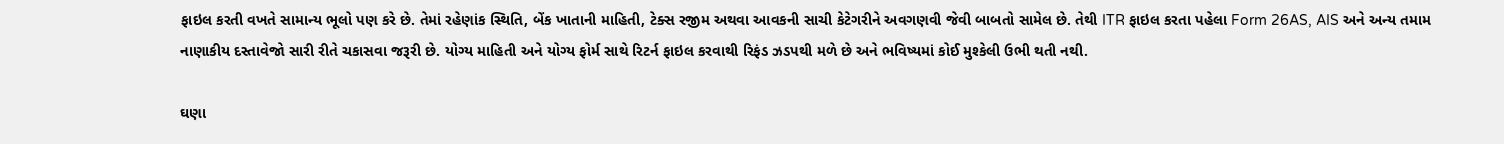ફાઇલ કરતી વખતે સામાન્ય ભૂલો પણ કરે છે. તેમાં રહેણાંક સ્થિતિ, બેંક ખાતાની માહિતી, ટેક્સ રજીમ અથવા આવકની સાચી કેટેગરીને અવગણવી જેવી બાબતો સામેલ છે. તેથી ITR ફાઇલ કરતા પહેલા Form 26AS, AIS અને અન્ય તમામ નાણાકીય દસ્તાવેજો સારી રીતે ચકાસવા જરૂરી છે. યોગ્ય માહિતી અને યોગ્ય ફોર્મ સાથે રિટર્ન ફાઇલ કરવાથી રિફંડ ઝડપથી મળે છે અને ભવિષ્યમાં કોઈ મુશ્કેલી ઉભી થતી નથી.

ઘણા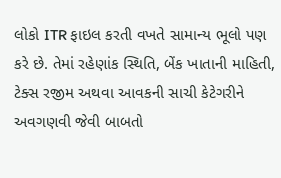લોકો ITR ફાઇલ કરતી વખતે સામાન્ય ભૂલો પણ કરે છે. તેમાં રહેણાંક સ્થિતિ, બેંક ખાતાની માહિતી, ટેક્સ રજીમ અથવા આવકની સાચી કેટેગરીને અવગણવી જેવી બાબતો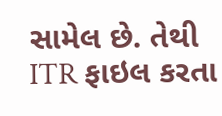સામેલ છે. તેથી ITR ફાઇલ કરતા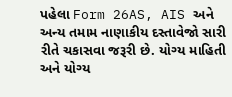પહેલા Form 26AS, AIS અને અન્ય તમામ નાણાકીય દસ્તાવેજો સારી રીતે ચકાસવા જરૂરી છે. યોગ્ય માહિતી અને યોગ્ય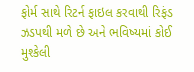ફોર્મ સાથે રિટર્ન ફાઇલ કરવાથી રિફંડ ઝડપથી મળે છે અને ભવિષ્યમાં કોઈ મુશ્કેલી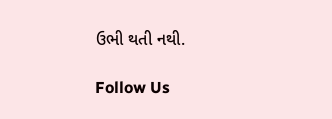ઉભી થતી નથી.

Follow Us